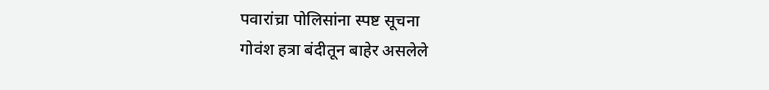पवारांच्रा पोलिसांना स्पष्ट सूचना
गोवंश हत्रा बंदीतून बाहेर असलेले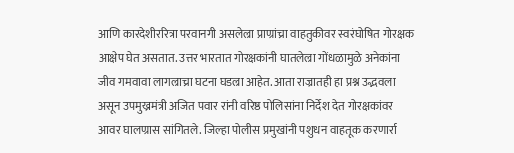आणि कारदेशीररित्रा परवानगी असलेल्रा प्राण्रांच्रा वाहतुकीवर स्वरंघोषित गोरक्षक आक्षेप घेत असतात. उत्तर भारतात गोरक्षकांनी घातलेल्रा गोंधळामुळे अनेकांना जीव गमवावा लागल्राच्रा घटना घडल्रा आहेत. आता राज्रातही हा प्रश्न उद्भवला असून उपमुख्रमंत्री अजित पवार रांनी वरिष्ठ पोलिसांना निर्देश देत गोरक्षकांवर आवर घालण्रास सांगितले. जिल्हा पोलीस प्रमुखांनी पशुधन वाहतूक करणार्रा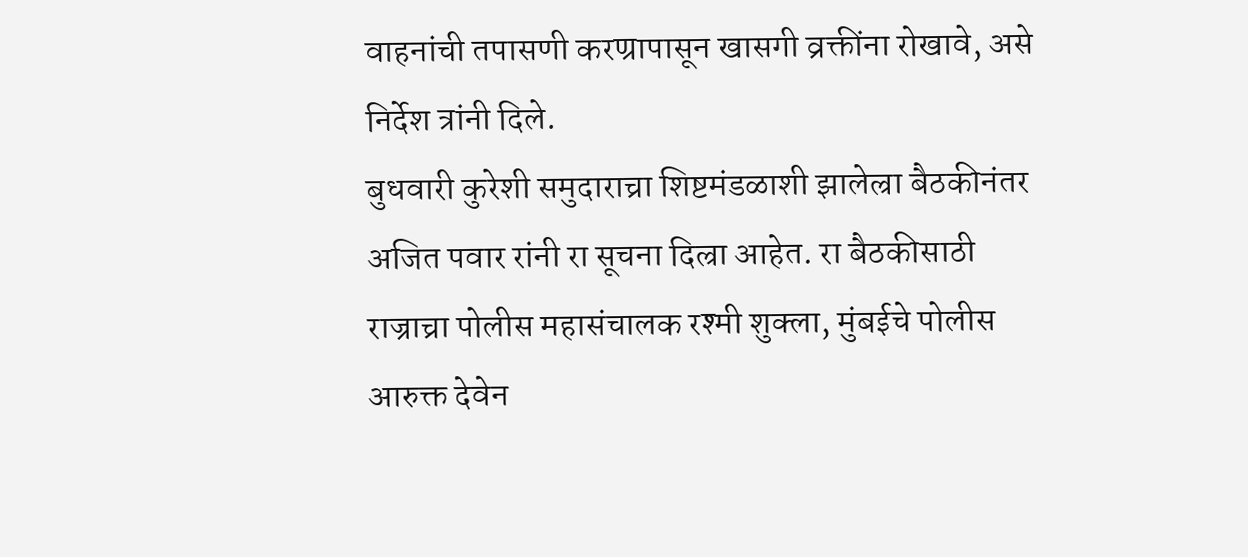वाहनांची तपासणी करण्रापासून खासगी व्रक्तींना रोखावे, असे निर्देश त्रांनी दिले.
बुधवारी कुरेशी समुदाराच्रा शिष्टमंडळाशी झालेल्रा बैठकीनंतर अजित पवार रांनी रा सूचना दिल्रा आहेत. रा बैठकीसाठी राज्राच्रा पोलीस महासंचालक रश्मी शुक्ला, मुंबईचे पोलीस आरुक्त देवेन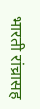भारती रांच्रासह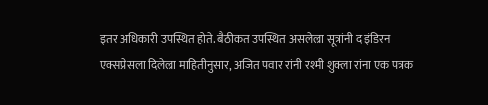इतर अधिकारी उपस्थित होते. बैठीकत उपस्थित असलेल्रा सूत्रांनी द इंडिरन एक्सप्रेसला दिलेल्रा माहितीनुसार, अजित पवार रांनी रश्मी शुक्ला रांना एक पत्रक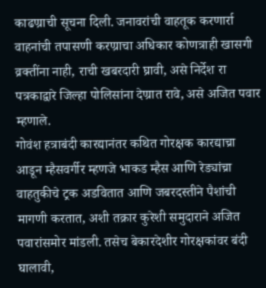काढण्राची सूचना दिली. जनावरांची वाहतूक करणार्रा वाहनांची तपासणी करण्राचा अधिकार कोणत्राही खासगी व्रक्तींना नाही, राची खबरदारी घ्रावी, असे निर्देश रा पत्रकाद्वारे जिल्हा पोलिसांना देण्रात रावे, असे अजित पवार म्हणाले.
गोवंश हत्राबंदी कारद्यानंतर कथित गोरक्षक कारद्याच्रा आडून म्हैसवर्गीर म्हणजे भाकड म्हैस आणि रेड्यांच्रा वाहतुकीचे ट्रक अडवितात आणि जबरदस्तीने पैशांची मागणी करतात, अशी तक्रार कुरेशी समुदाराने अजित पवारांसमोर मांडली. तसेच बेकारदेशीर गोरक्षकांवर बंदी घालावी,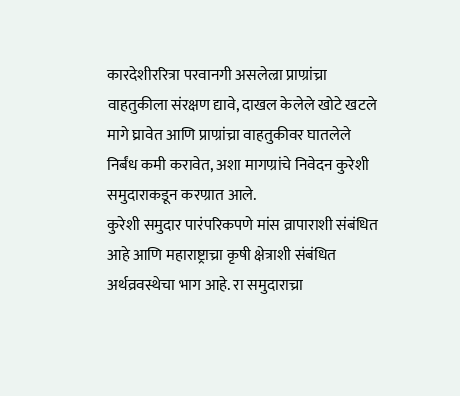कारदेशीररित्रा परवानगी असलेल्रा प्राण्रांच्रा वाहतुकीला संरक्षण द्यावे, दाखल केलेले खोटे खटले मागे घ्रावेत आणि प्राण्रांच्रा वाहतुकीवर घातलेले निर्बंध कमी करावेत, अशा मागण्रांचे निवेदन कुरेशी समुदाराकडून करण्रात आले.
कुरेशी समुदार पारंपरिकपणे मांस व्रापाराशी संबंधित आहे आणि महाराष्ट्राच्रा कृषी क्षेत्राशी संबंधित अर्थव्रवस्थेचा भाग आहे. रा समुदाराच्रा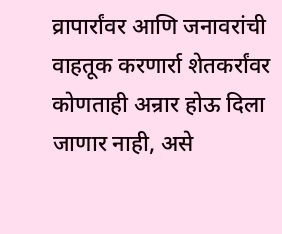व्रापार्रांवर आणि जनावरांची वाहतूक करणार्रा शेतकर्रांवर कोणताही अन्रार होऊ दिला जाणार नाही, असे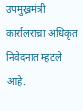उपमुख्रमंत्री कार्रालराच्रा अधिकृत निवेदनात म्हटले आहे.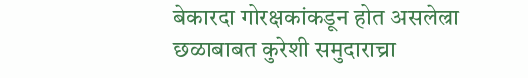बेकारदा गोरक्षकांकडून होत असलेल्रा छळाबाबत कुरेशी समुदाराच्रा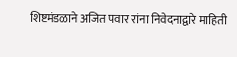शिष्टमंडळाने अजित पवार रांना निवेदनाद्वारे माहिती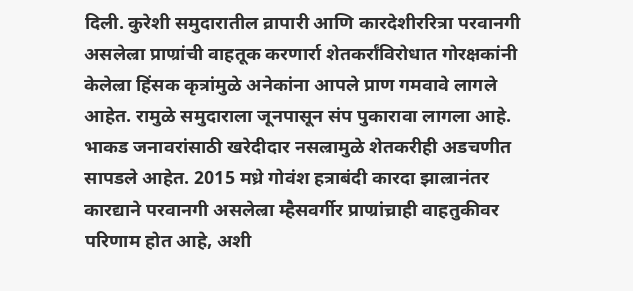दिली. कुरेशी समुदारातील व्रापारी आणि कारदेशीररित्रा परवानगी असलेल्रा प्राण्रांची वाहतूक करणार्रा शेतकर्रांविरोधात गोरक्षकांनी केलेल्रा हिंसक कृत्रांमुळे अनेकांना आपले प्राण गमवावे लागले आहेत. रामुळे समुदाराला जूनपासून संप पुकारावा लागला आहे. भाकड जनावरांसाठी खरेदीदार नसल्रामुळे शेतकरीही अडचणीत सापडले आहेत. 2015 मध्रे गोवंश हत्राबंदी कारदा झाल्रानंतर कारद्याने परवानगी असलेल्रा म्हैसवर्गीर प्राण्रांच्राही वाहतुकीवर परिणाम होत आहे, अशी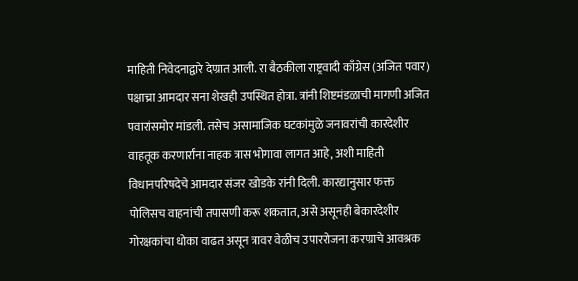माहिती निवेदनाद्वारे देण्रात आली. रा बैठकीला राष्ट्रवादी काँग्रेस (अजित पवार) पक्षाच्रा आमदार सना शेखही उपस्थित होत्रा. त्रांनी शिष्टमंडळाची मागणी अजित पवारांसमोर मांडली. तसेच असामाजिक घटकांमुळे जनावरांची कारदेशीर वाहतूक करणार्रांना नाहक त्रास भोगावा लागत आहे, अशी माहिती विधानपरिषदेचे आमदार संजर खोडके रांनी दिली. कारद्यानुसार फक्त पोलिसच वाहनांची तपासणी करू शकतात, असे असूनही बेकारदेशीर गोरक्षकांचा धोका वाढत असून त्रावर वेळीच उपाररोजना करण्राचे आवश्रक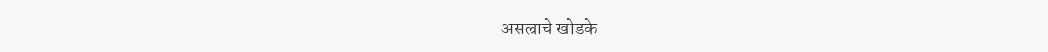असल्राचे खोडके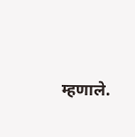म्हणाले.